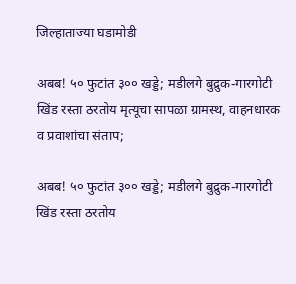जिल्हाताज्या घडामोडी

अबब! ५० फुटांत ३०० खड्डे; मडीलगे बुद्रुक-गारगोटी खिंड रस्ता ठरतोय मृत्यूचा सापळा ग्रामस्थ, वाहनधारक व प्रवाशांचा संताप;

अबब! ५० फुटांत ३०० खड्डे; मडीलगे बुद्रुक-गारगोटी खिंड रस्ता ठरतोय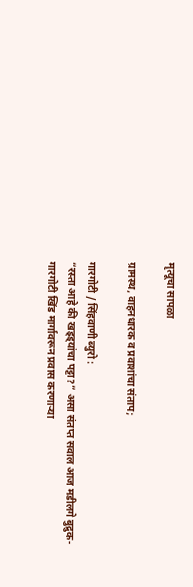मृत्यूचा सापळा

ग्रामस्थ, वाहनधारक व प्रवाशांचा संताप;

गारगोटी / सिंहवाणी ब्युरो :
“रस्ता आहे की खड्ड्यांचा पट्टा?” असा संतप्त सवाल आज मडीलगे बुद्रुक-गारगोटी खिंड मार्गावरून प्रवास करणाऱ्या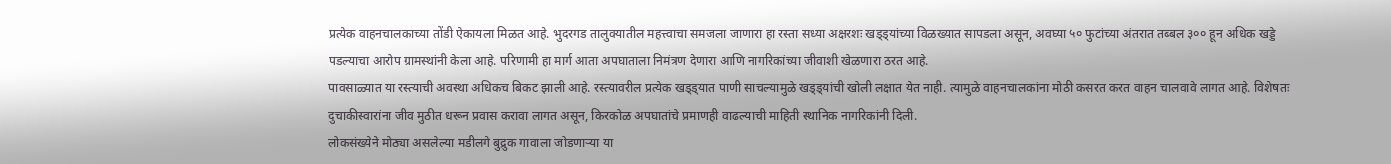प्रत्येक वाहनचालकाच्या तोंडी ऐकायला मिळत आहे. भुदरगड तालुक्यातील महत्त्वाचा समजला जाणारा हा रस्ता सध्या अक्षरशः खड्ड्यांच्या विळख्यात सापडला असून, अवघ्या ५० फुटांच्या अंतरात तब्बल ३०० हून अधिक खड्डे पडल्याचा आरोप ग्रामस्थांनी केला आहे. परिणामी हा मार्ग आता अपघाताला निमंत्रण देणारा आणि नागरिकांच्या जीवाशी खेळणारा ठरत आहे.
पावसाळ्यात या रस्त्याची अवस्था अधिकच बिकट झाली आहे. रस्त्यावरील प्रत्येक खड्ड्यात पाणी साचल्यामुळे खड्ड्यांची खोली लक्षात येत नाही. त्यामुळे वाहनचालकांना मोठी कसरत करत वाहन चालवावे लागत आहे. विशेषतः दुचाकीस्वारांना जीव मुठीत धरून प्रवास करावा लागत असून, किरकोळ अपघातांचे प्रमाणही वाढल्याची माहिती स्थानिक नागरिकांनी दिली.
लोकसंख्येने मोठ्या असलेल्या मडीलगे बुद्रुक गावाला जोडणाऱ्या या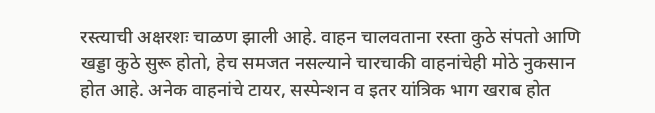रस्त्याची अक्षरशः चाळण झाली आहे. वाहन चालवताना रस्ता कुठे संपतो आणि खड्डा कुठे सुरू होतो, हेच समजत नसल्याने चारचाकी वाहनांचेही मोठे नुकसान होत आहे. अनेक वाहनांचे टायर, सस्पेन्शन व इतर यांत्रिक भाग खराब होत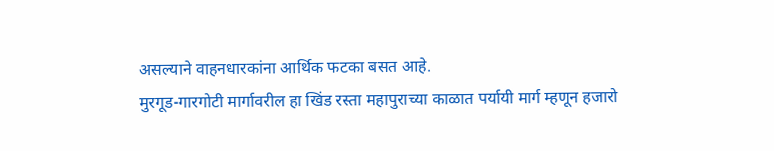असल्याने वाहनधारकांना आर्थिक फटका बसत आहे.
मुरगूड-गारगोटी मार्गावरील हा खिंड रस्ता महापुराच्या काळात पर्यायी मार्ग म्हणून हजारो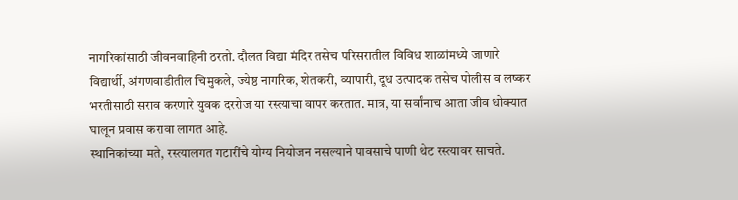नागरिकांसाठी जीवनवाहिनी ठरतो. दौलत विद्या मंदिर तसेच परिसरातील विविध शाळांमध्ये जाणारे विद्यार्थी, अंगणवाडीतील चिमुकले, ज्येष्ठ नागरिक, शेतकरी, व्यापारी, दूध उत्पादक तसेच पोलीस व लष्कर भरतीसाठी सराव करणारे युवक दररोज या रस्त्याचा वापर करतात. मात्र, या सर्वांनाच आता जीव धोक्यात घालून प्रवास करावा लागत आहे.
स्थानिकांच्या मते, रस्त्यालगत गटारींचे योग्य नियोजन नसल्याने पावसाचे पाणी थेट रस्त्यावर साचते.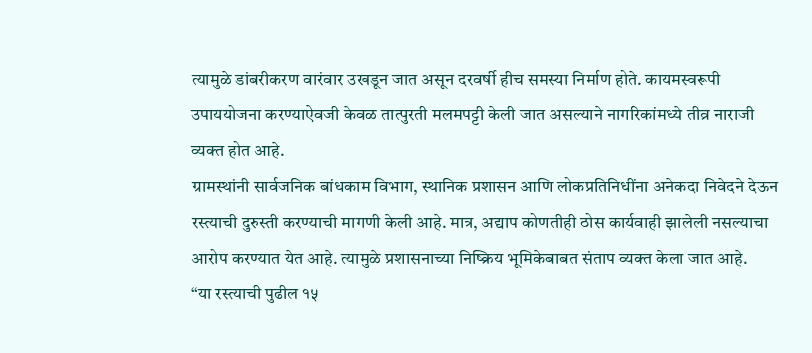त्यामुळे डांबरीकरण वारंवार उखडून जात असून दरवर्षी हीच समस्या निर्माण होते. कायमस्वरूपी उपाययोजना करण्याऐवजी केवळ तात्पुरती मलमपट्टी केली जात असल्याने नागरिकांमध्ये तीव्र नाराजी व्यक्त होत आहे.
ग्रामस्थांनी सार्वजनिक बांधकाम विभाग, स्थानिक प्रशासन आणि लोकप्रतिनिधींना अनेकदा निवेदने देऊन रस्त्याची दुरुस्ती करण्याची मागणी केली आहे. मात्र, अद्याप कोणतीही ठोस कार्यवाही झालेली नसल्याचा आरोप करण्यात येत आहे. त्यामुळे प्रशासनाच्या निष्क्रिय भूमिकेबाबत संताप व्यक्त केला जात आहे.
“या रस्त्याची पुढील १५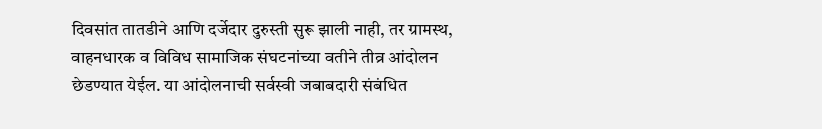दिवसांत तातडीने आणि दर्जेदार दुरुस्ती सुरू झाली नाही, तर ग्रामस्थ, वाहनधारक व विविध सामाजिक संघटनांच्या वतीने तीव्र आंदोलन छेडण्यात येईल. या आंदोलनाची सर्वस्वी जबाबदारी संबंधित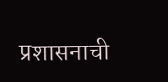प्रशासनाची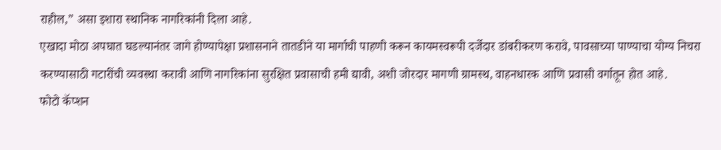राहील,” असा इशारा स्थानिक नागरिकांनी दिला आहे.
एखादा मोठा अपघात घडल्यानंतर जागे होण्यापेक्षा प्रशासनाने तातडीने या मार्गाची पाहणी करून कायमस्वरूपी दर्जेदार डांबरीकरण करावे, पावसाच्या पाण्याचा योग्य निचरा करण्यासाठी गटारींची व्यवस्था करावी आणि नागरिकांना सुरक्षित प्रवासाची हमी द्यावी, अशी जोरदार मागणी ग्रामस्थ, वाहनधारक आणि प्रवासी वर्गातून होत आहे.
फोटो कॅप्शन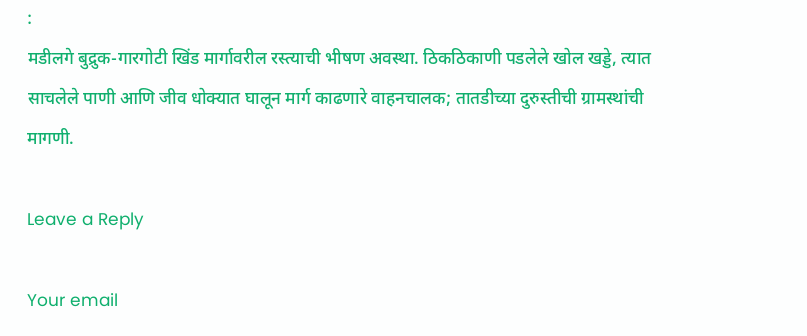:
मडीलगे बुद्रुक-गारगोटी खिंड मार्गावरील रस्त्याची भीषण अवस्था. ठिकठिकाणी पडलेले खोल खड्डे, त्यात साचलेले पाणी आणि जीव धोक्यात घालून मार्ग काढणारे वाहनचालक; तातडीच्या दुरुस्तीची ग्रामस्थांची मागणी.

Leave a Reply

Your email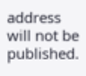address will not be published.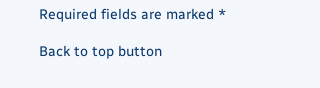Required fields are marked *

Back to top button